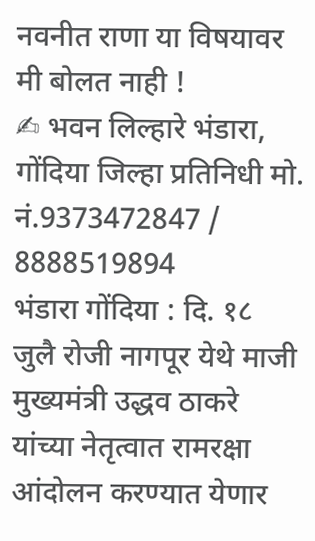नवनीत राणा या विषयावर मी बोलत नाही !
✍ भवन लिल्हारे भंडारा, गोंदिया जिल्हा प्रतिनिधी मो. नं.9373472847 / 8888519894
भंडारा गोंदिया : दि. १८ जुलै रोजी नागपूर येथे माजी मुख्यमंत्री उद्धव ठाकरे यांच्या नेतृत्वात रामरक्षा आंदोलन करण्यात येणार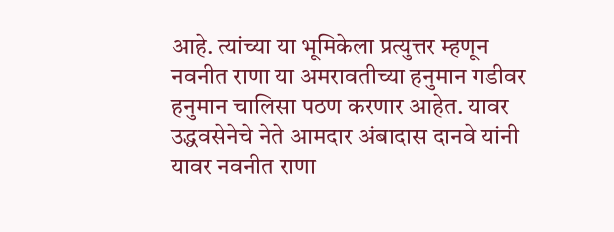आहे. त्यांच्या या भूमिकेला प्रत्युत्तर म्हणून नवनीत राणा या अमरावतीच्या हनुमान गडीवर हनुमान चालिसा पठण करणार आहेत. यावर उद्धवसेनेचे नेते आमदार अंबादास दानवे यांनी यावर नवनीत राणा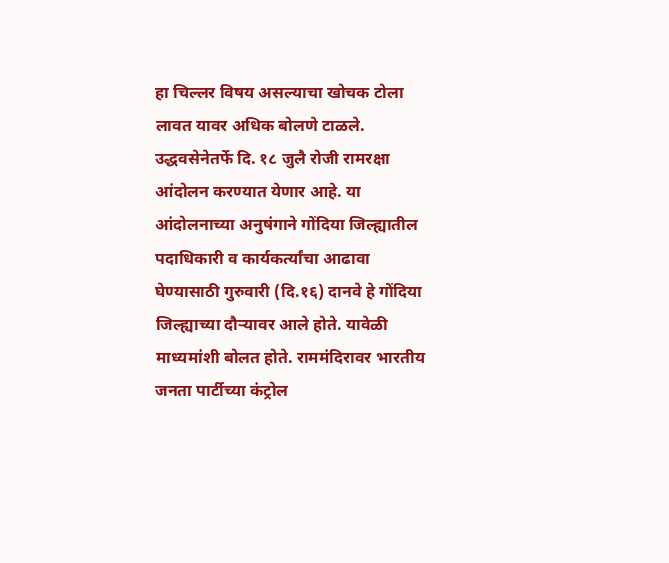हा चिल्लर विषय असल्याचा खोचक टोला लावत यावर अधिक बोलणे टाळले.
उद्धवसेनेतर्फे दि. १८ जुलै रोजी रामरक्षा आंदोलन करण्यात येणार आहे. या आंदोलनाच्या अनुषंगाने गोंदिया जिल्ह्यातील पदाधिकारी व कार्यकर्त्यांचा आढावा घेण्यासाठी गुरुवारी (दि.१६) दानवे हे गोंदिया जिल्ह्याच्या दौऱ्यावर आले होते. यावेळी माध्यमांशी बोलत होते. राममंदिरावर भारतीय जनता पार्टीच्या कंट्रोल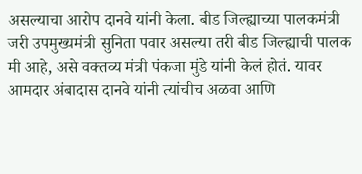असल्याचा आरोप दानवे यांनी केला. बीड जिल्ह्याच्या पालकमंत्री जरी उपमुख्यमंत्री सुनिता पवार असल्या तरी बीड जिल्ह्याची पालक मी आहे, असे वक्तव्य मंत्री पंकजा मुंडे यांनी केलं होतं. यावर आमदार अंबादास दानवे यांनी त्यांचीच अळवा आणि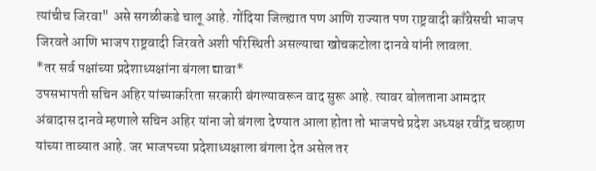त्यांचीच जिरवा" असे सगळीकडे चालू आहे. गोंदिया जिल्ह्यात पण आणि राज्यात पण राष्ट्रवादी काँग्रेसची भाजप जिरवते आणि भाजप राष्ट्रवादी जिरवते अशी परिस्थिती असल्याचा खोचकटोला दानवे यांनी लावला.
*तर सर्व पक्षांच्या प्रदेशाध्यक्षांना बंगला द्यावा*
उपसभापती सचिन अहिर यांच्याकरिता सरकारी बंगल्यावरून वाद सुरू आहे. त्यावर बोलताना आमदार अंबादास दानवे म्हणाले सचिन अहिर यांना जो बंगला देण्यात आला होता तो भाजपचे प्रदेश अध्यक्ष रवींद्र चव्हाण यांच्या ताब्यात आहे. जर भाजपच्या प्रदेशाध्यक्षाला बंगला देत असेल तर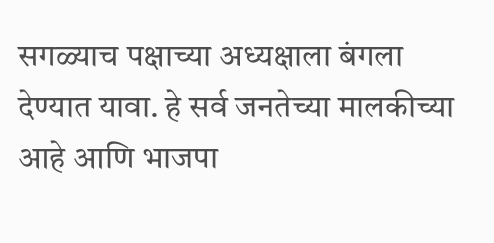सगळ्याच पक्षाच्या अध्यक्षाला बंगला देण्यात यावा. हे सर्व जनतेच्या मालकीच्या आहे आणि भाजपा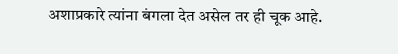अशाप्रकारे त्यांना बंगला देत असेल तर ही चूक आहे.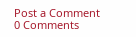Post a Comment
0 Comments